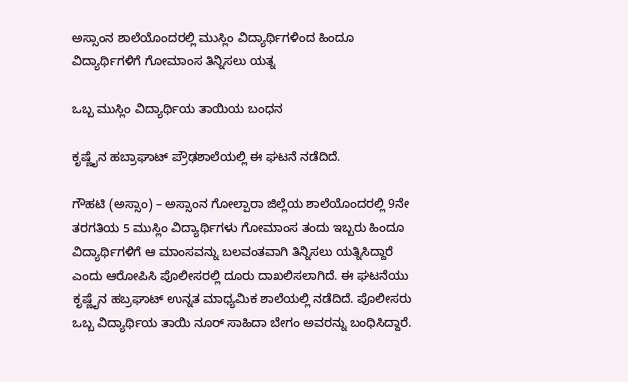ಅಸ್ಸಾಂನ ಶಾಲೆಯೊಂದರಲ್ಲಿ ಮುಸ್ಲಿಂ ವಿದ್ಯಾರ್ಥಿಗಳಿಂದ ಹಿಂದೂ ವಿದ್ಯಾರ್ಥಿಗಳಿಗೆ ಗೋಮಾಂಸ ತಿನ್ನಿಸಲು ಯತ್ನ

ಒಬ್ಬ ಮುಸ್ಲಿಂ ವಿದ್ಯಾರ್ಥಿಯ ತಾಯಿಯ ಬಂಧನ

ಕೃಷ್ಣೈನ ಹಬ್ರಾಘಾಟ್ ಪ್ರೌಢಶಾಲೆಯಲ್ಲಿ ಈ ಘಟನೆ ನಡೆದಿದೆ.

ಗೌಹಟಿ (ಅಸ್ಸಾಂ) – ಅಸ್ಸಾಂನ ಗೋಲ್ಪಾರಾ ಜಿಲ್ಲೆಯ ಶಾಲೆಯೊಂದರಲ್ಲಿ 9ನೇ ತರಗತಿಯ 5 ಮುಸ್ಲಿಂ ವಿದ್ಯಾರ್ಥಿಗಳು ಗೋಮಾಂಸ ತಂದು ಇಬ್ಬರು ಹಿಂದೂ ವಿದ್ಯಾರ್ಥಿಗಳಿಗೆ ಆ ಮಾಂಸವನ್ನು ಬಲವಂತವಾಗಿ ತಿನ್ನಿಸಲು ಯತ್ನಿಸಿದ್ದಾರೆ ಎಂದು ಆರೋಪಿಸಿ ಪೊಲೀಸರಲ್ಲಿ ದೂರು ದಾಖಲಿಸಲಾಗಿದೆ. ಈ ಘಟನೆಯು ಕೃಷ್ಣೈನ ಹಬ್ರಘಾಟ್ ಉನ್ನತ ಮಾಧ್ಯಮಿಕ ಶಾಲೆಯಲ್ಲಿ ನಡೆದಿದೆ. ಪೊಲೀಸರು ಒಬ್ಬ ವಿದ್ಯಾರ್ಥಿಯ ತಾಯಿ ನೂರ್ ಸಾಹಿದಾ ಬೇಗಂ ಅವರನ್ನು ಬಂಧಿಸಿದ್ದಾರೆ.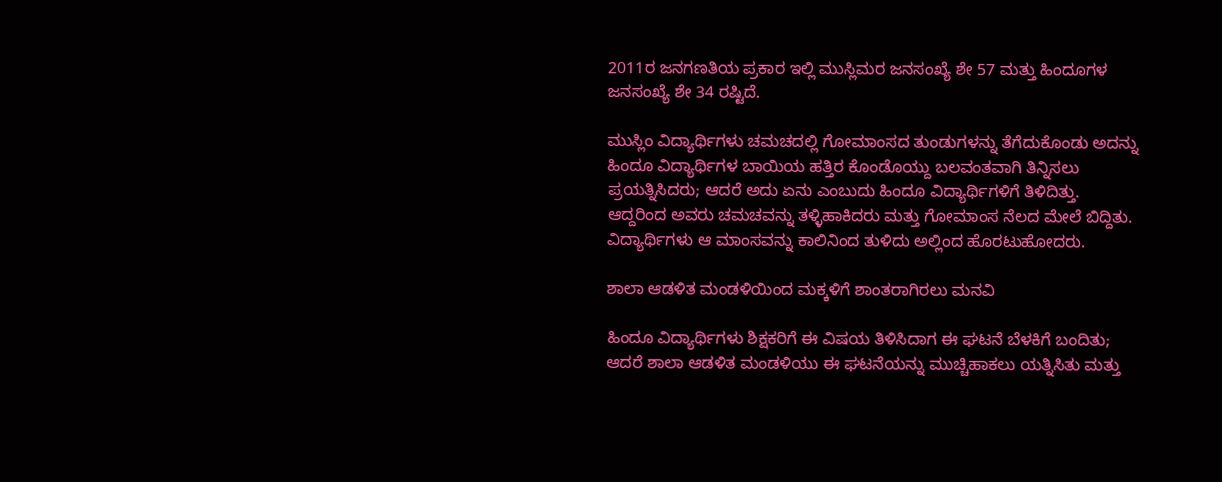2011ರ ಜನಗಣತಿಯ ಪ್ರಕಾರ ಇಲ್ಲಿ ಮುಸ್ಲಿಮರ ಜನಸಂಖ್ಯೆ ಶೇ 57 ಮತ್ತು ಹಿಂದೂಗಳ ಜನಸಂಖ್ಯೆ ಶೇ 34 ರಷ್ಟಿದೆ.

ಮುಸ್ಲಿಂ ವಿದ್ಯಾರ್ಥಿಗಳು ಚಮಚದಲ್ಲಿ ಗೋಮಾಂಸದ ತುಂಡುಗಳನ್ನು ತೆಗೆದುಕೊಂಡು ಅದನ್ನು ಹಿಂದೂ ವಿದ್ಯಾರ್ಥಿಗಳ ಬಾಯಿಯ ಹತ್ತಿರ ಕೊಂಡೊಯ್ದು ಬಲವಂತವಾಗಿ ತಿನ್ನಿಸಲು ಪ್ರಯತ್ನಿಸಿದರು; ಆದರೆ ಅದು ಏನು ಎಂಬುದು ಹಿಂದೂ ವಿದ್ಯಾರ್ಥಿಗಳಿಗೆ ತಿಳಿದಿತ್ತು. ಆದ್ದರಿಂದ ಅವರು ಚಮಚವನ್ನು ತಳ್ಳಿಹಾಕಿದರು ಮತ್ತು ಗೋಮಾಂಸ ನೆಲದ ಮೇಲೆ ಬಿದ್ದಿತು. ವಿದ್ಯಾರ್ಥಿಗಳು ಆ ಮಾಂಸವನ್ನು ಕಾಲಿನಿಂದ ತುಳಿದು ಅಲ್ಲಿಂದ ಹೊರಟುಹೋದರು.

ಶಾಲಾ ಆಡಳಿತ ಮಂಡಳಿಯಿಂದ ಮಕ್ಕಳಿಗೆ ಶಾಂತರಾಗಿರಲು ಮನವಿ

ಹಿಂದೂ ವಿದ್ಯಾರ್ಥಿಗಳು ಶಿಕ್ಷಕರಿಗೆ ಈ ವಿಷಯ ತಿಳಿಸಿದಾಗ ಈ ಘಟನೆ ಬೆಳಕಿಗೆ ಬಂದಿತು; ಆದರೆ ಶಾಲಾ ಆಡಳಿತ ಮಂಡಳಿಯು ಈ ಘಟನೆಯನ್ನು ಮುಚ್ಚಿಹಾಕಲು ಯತ್ನಿಸಿತು ಮತ್ತು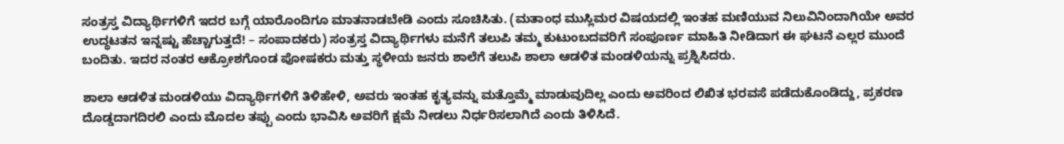ಸಂತ್ರಸ್ತ ವಿದ್ಯಾರ್ಥಿಗಳಿಗೆ ಇದರ ಬಗ್ಗೆ ಯಾರೊಂದಿಗೂ ಮಾತನಾಡಬೇಡಿ ಎಂದು ಸೂಚಿಸಿತು. (ಮತಾಂಧ ಮುಸ್ಲಿಮರ ವಿಷಯದಲ್ಲಿ ಇಂತಹ ಮಣಿಯುವ ನಿಲುವಿನಿಂದಾಗಿಯೇ ಅವರ ಉದ್ಧಟತನ ಇನ್ನಷ್ಟು ಹೆಚ್ಚಾಗುತ್ತದೆ! – ಸಂಪಾದಕರು) ಸಂತ್ರಸ್ತ ವಿದ್ಯಾರ್ಥಿಗಳು ಮನೆಗೆ ತಲುಪಿ ತಮ್ಮ ಕುಟುಂಬದವರಿಗೆ ಸಂಪೂರ್ಣ ಮಾಹಿತಿ ನೀಡಿದಾಗ ಈ ಘಟನೆ ಎಲ್ಲರ ಮುಂದೆ ಬಂದಿತು. ಇದರ ನಂತರ ಆಕ್ರೋಶಗೊಂಡ ಪೋಷಕರು ಮತ್ತು ಸ್ಥಳೀಯ ಜನರು ಶಾಲೆಗೆ ತಲುಪಿ ಶಾಲಾ ಆಡಳಿತ ಮಂಡಳಿಯನ್ನು ಪ್ರಶ್ನಿಸಿದರು.

ಶಾಲಾ ಆಡಳಿತ ಮಂಡಳಿಯು ವಿದ್ಯಾರ್ಥಿಗಳಿಗೆ ತಿಳಿಹೇಳಿ, ಅವರು ಇಂತಹ ಕೃತ್ಯವನ್ನು ಮತ್ತೊಮ್ಮೆ ಮಾಡುವುದಿಲ್ಲ ಎಂದು ಅವರಿಂದ ಲಿಖಿತ ಭರವಸೆ ಪಡೆದುಕೊಂಡಿದ್ದು, ಪ್ರಕರಣ ದೊಡ್ಡದಾಗದಿರಲಿ ಎಂದು ಮೊದಲ ತಪ್ಪು ಎಂದು ಭಾವಿಸಿ ಅವರಿಗೆ ಕ್ಷಮೆ ನೀಡಲು ನಿರ್ಧರಿಸಲಾಗಿದೆ ಎಂದು ತಿಳಿಸಿದೆ.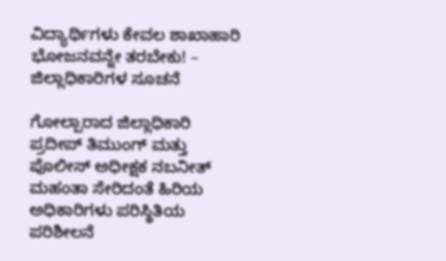ವಿದ್ಯಾರ್ಥಿಗಳು ಕೇವಲ ಶಾಖಾಹಾರಿ ಭೋಜನವನ್ನೇ ತರಬೇಕು! – ಜಿಲ್ಲಾಧಿಕಾರಿಗಳ ಸೂಚನೆ

ಗೋಲ್ಪಾರಾದ ಜಿಲ್ಲಾಧಿಕಾರಿ ಪ್ರದೀಪ್ ತಿಮುಂಗ್ ಮತ್ತು ಪೊಲೀಸ್ ಅಧೀಕ್ಷಕ ನಬನೀತ್ ಮಹಂತಾ ಸೇರಿದಂತೆ ಹಿರಿಯ ಅಧಿಕಾರಿಗಳು ಪರಿಸ್ಥಿತಿಯ ಪರಿಶೀಲನೆ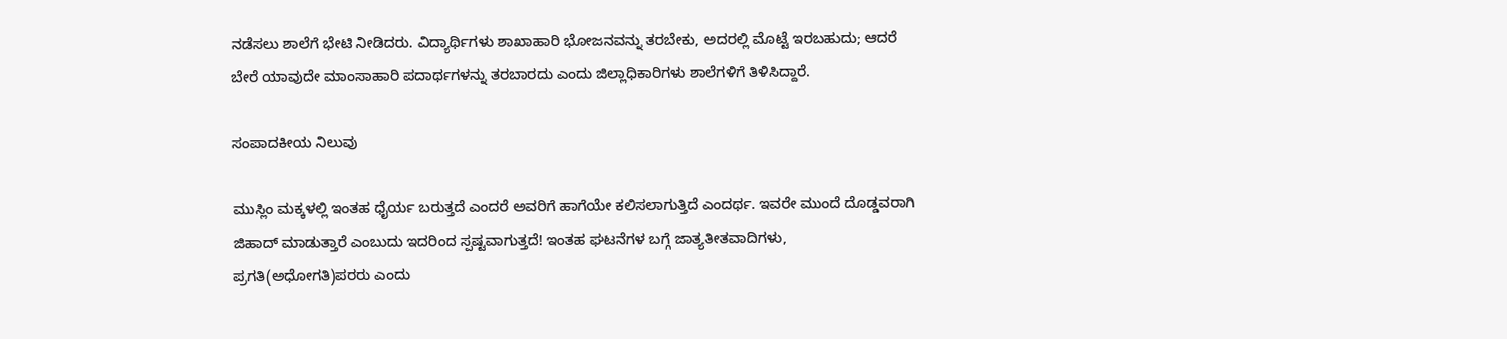ನಡೆಸಲು ಶಾಲೆಗೆ ಭೇಟಿ ನೀಡಿದರು. ವಿದ್ಯಾರ್ಥಿಗಳು ಶಾಖಾಹಾರಿ ಭೋಜನವನ್ನು ತರಬೇಕು, ಅದರಲ್ಲಿ ಮೊಟ್ಟೆ ಇರಬಹುದು; ಆದರೆ ಬೇರೆ ಯಾವುದೇ ಮಾಂಸಾಹಾರಿ ಪದಾರ್ಥಗಳನ್ನು ತರಬಾರದು ಎಂದು ಜಿಲ್ಲಾಧಿಕಾರಿಗಳು ಶಾಲೆಗಳಿಗೆ ತಿಳಿಸಿದ್ದಾರೆ.

ಸಂಪಾದಕೀಯ ನಿಲುವು

ಮುಸ್ಲಿಂ ಮಕ್ಕಳಲ್ಲಿ ಇಂತಹ ಧೈರ್ಯ ಬರುತ್ತದೆ ಎಂದರೆ ಅವರಿಗೆ ಹಾಗೆಯೇ ಕಲಿಸಲಾಗುತ್ತಿದೆ ಎಂದರ್ಥ. ಇವರೇ ಮುಂದೆ ದೊಡ್ಡವರಾಗಿ ಜಿಹಾದ್ ಮಾಡುತ್ತಾರೆ ಎಂಬುದು ಇದರಿಂದ ಸ್ಪಷ್ಟವಾಗುತ್ತದೆ! ಇಂತಹ ಘಟನೆಗಳ ಬಗ್ಗೆ ಜಾತ್ಯತೀತವಾದಿಗಳು, ಪ್ರಗತಿ(ಅಧೋಗತಿ)ಪರರು ಎಂದು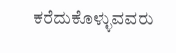ಕರೆದುಕೊಳ್ಳುವವರು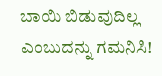ಬಾಯಿ ಬಿಡುವುದಿಲ್ಲ ಎಂಬುದನ್ನು ಗಮನಿಸಿ!